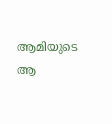ആമിയുടെ ആ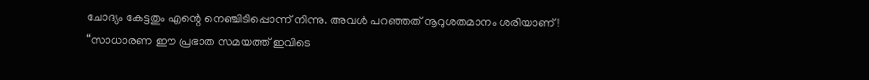ചോദ്യം കേട്ടതും എന്റെ നെഞ്ചിടിപ്പൊന്ന് നിന്നു. അവൾ പറഞ്ഞത് നൂറുശതമാനം ശരിയാണ്!
“സാധാരണ ഈ പ്രഭാത സമയത്ത് ഇവിടെ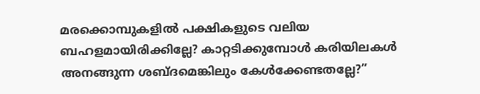മരക്കൊമ്പുകളിൽ പക്ഷികളുടെ വലിയ ബഹളമായിരിക്കില്ലേ? കാറ്റടിക്കുമ്പോൾ കരിയിലകൾ അനങ്ങുന്ന ശബ്ദമെങ്കിലും കേൾക്കേണ്ടതല്ലേ?”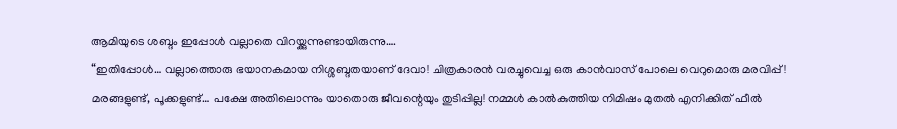ആമിയുടെ ശബ്ദം ഇപ്പോൾ വല്ലാതെ വിറയ്ക്കുന്നുണ്ടായിരുന്നു….
“ഇതിപ്പോൾ… വല്ലാത്തൊരു ഭയാനകമായ നിശ്ശബ്ദതയാണ് ദേവാ! ചിത്രകാരൻ വരച്ചുവെച്ച ഒരു കാൻവാസ് പോലെ വെറുമൊരു മരവിപ്പ്! മരങ്ങളുണ്ട്, പൂക്കളുണ്ട്… പക്ഷേ അതിലൊന്നും യാതൊരു ജീവന്റെയും തുടിപ്പില്ല! നമ്മൾ കാൽകുത്തിയ നിമിഷം മുതൽ എനിക്കിത് ഫീൽ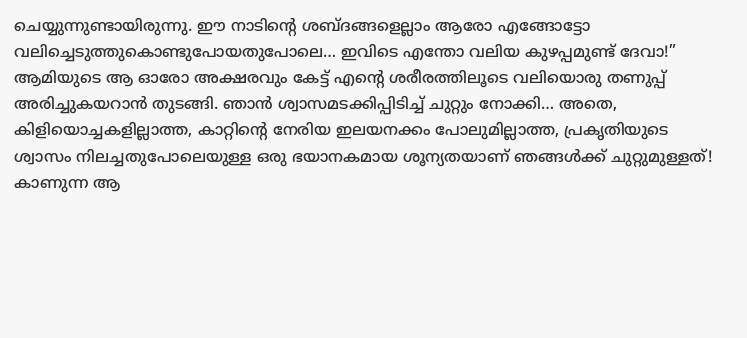ചെയ്യുന്നുണ്ടായിരുന്നു. ഈ നാടിന്റെ ശബ്ദങ്ങളെല്ലാം ആരോ എങ്ങോട്ടോ വലിച്ചെടുത്തുകൊണ്ടുപോയതുപോലെ… ഇവിടെ എന്തോ വലിയ കുഴപ്പമുണ്ട് ദേവാ!”
ആമിയുടെ ആ ഓരോ അക്ഷരവും കേട്ട് എന്റെ ശരീരത്തിലൂടെ വലിയൊരു തണുപ്പ് അരിച്ചുകയറാൻ തുടങ്ങി. ഞാൻ ശ്വാസമടക്കിപ്പിടിച്ച് ചുറ്റും നോക്കി… അതെ, കിളിയൊച്ചകളില്ലാത്ത, കാറ്റിന്റെ നേരിയ ഇലയനക്കം പോലുമില്ലാത്ത, പ്രകൃതിയുടെ ശ്വാസം നിലച്ചതുപോലെയുള്ള ഒരു ഭയാനകമായ ശൂന്യതയാണ് ഞങ്ങൾക്ക് ചുറ്റുമുള്ളത്! കാണുന്ന ആ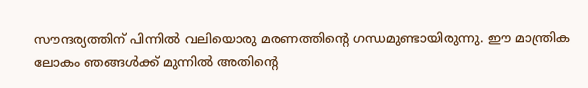സൗന്ദര്യത്തിന് പിന്നിൽ വലിയൊരു മരണത്തിന്റെ ഗന്ധമുണ്ടായിരുന്നു. ഈ മാന്ത്രിക ലോകം ഞങ്ങൾക്ക് മുന്നിൽ അതിന്റെ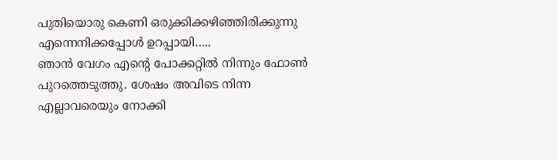പുതിയൊരു കെണി ഒരുക്കിക്കഴിഞ്ഞിരിക്കുന്നു എന്നെനിക്കപ്പോൾ ഉറപ്പായി…..
ഞാൻ വേഗം എന്റെ പോക്കറ്റിൽ നിന്നും ഫോൺ പുറത്തെടുത്തു. ശേഷം അവിടെ നിന്ന എല്ലാവരെയും നോക്കി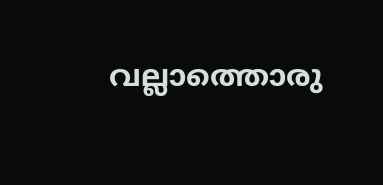വല്ലാത്തൊരു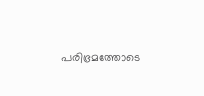പരിഭ്രമത്തോടെ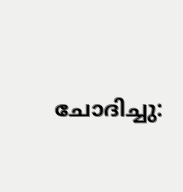ചോദിച്ചു: